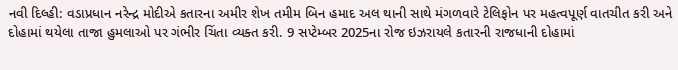નવી દિલ્હી: વડાપ્રધાન નરેન્દ્ર મોદીએ કતારના અમીર શેખ તમીમ બિન હમાદ અલ થાની સાથે મંગળવારે ટેલિફોન પર મહત્વપૂર્ણ વાતચીત કરી અને દોહામાં થયેલા તાજા હુમલાઓ પર ગંભીર ચિંતા વ્યક્ત કરી. 9 સપ્ટેમ્બર 2025ના રોજ ઇઝરાયલે કતારની રાજધાની દોહામાં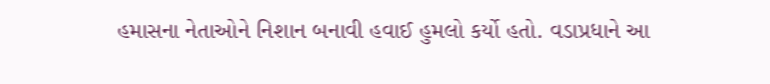હમાસના નેતાઓને નિશાન બનાવી હવાઈ હુમલો કર્યો હતો. વડાપ્રધાને આ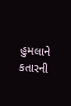હુમલાને કતારની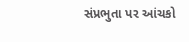સંપ્રભુતા પર આંચકો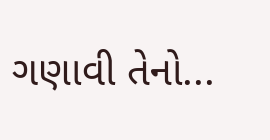ગણાવી તેનો...